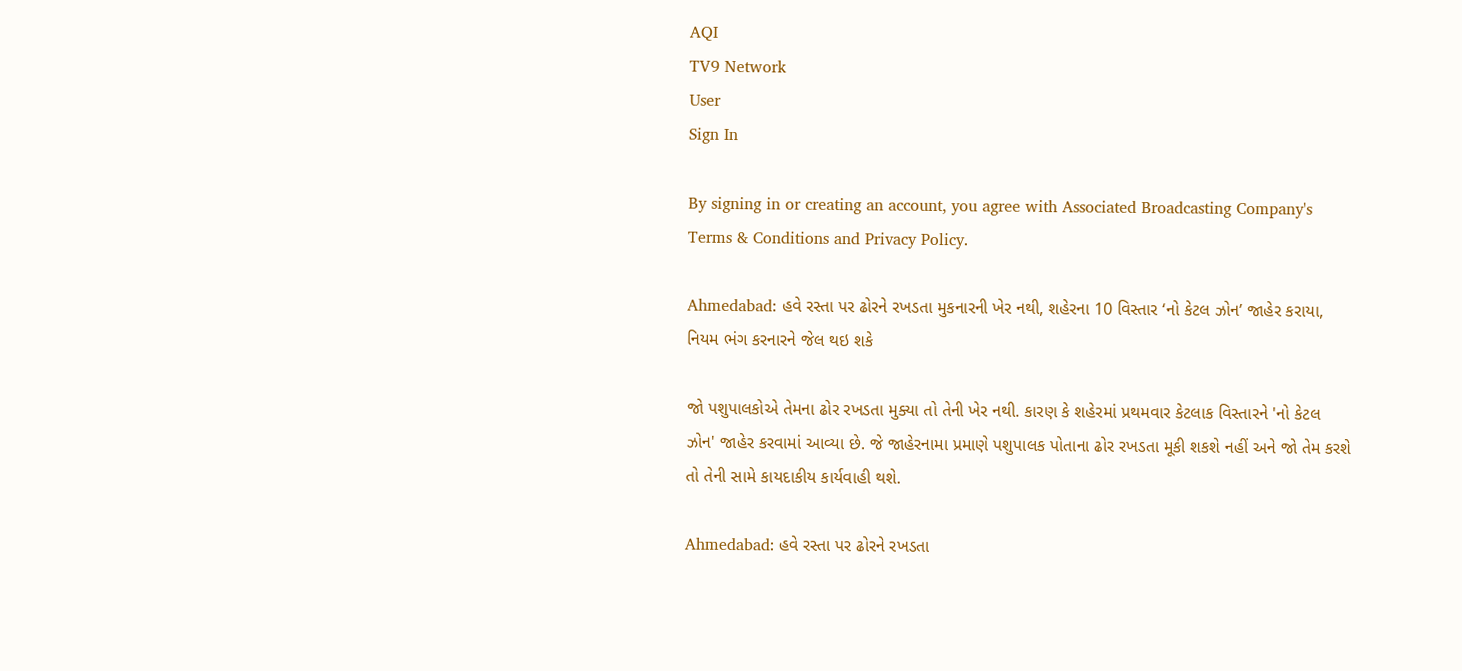AQI
TV9 Network
User
Sign In

By signing in or creating an account, you agree with Associated Broadcasting Company's Terms & Conditions and Privacy Policy.

Ahmedabad: હવે રસ્તા પર ઢોરને રખડતા મુકનારની ખેર નથી, શહેરના 10 વિસ્તાર ‘નો કેટલ ઝોન’ જાહેર કરાયા, નિયમ ભંગ કરનારને જેલ થઇ શકે

જો પશુપાલકોએ તેમના ઢોર રખડતા મુક્યા તો તેની ખેર નથી. કારણ કે શહેરમાં પ્રથમવાર કેટલાક વિસ્તારને 'નો કેટલ ઝોન' જાહેર કરવામાં આવ્યા છે. જે જાહેરનામા પ્રમાણે પશુપાલક પોતાના ઢોર રખડતા મૂકી શકશે નહીં અને જો તેમ કરશે તો તેની સામે કાયદાકીય કાર્યવાહી થશે.

Ahmedabad: હવે રસ્તા પર ઢોરને રખડતા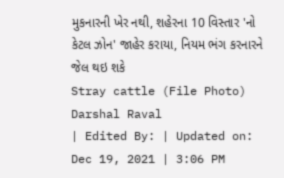મુકનારની ખેર નથી, શહેરના 10 વિસ્તાર 'નો કેટલ ઝોન' જાહેર કરાયા, નિયમ ભંગ કરનારને જેલ થઇ શકે
Stray cattle (File Photo)
Darshal Raval
| Edited By: | Updated on: Dec 19, 2021 | 3:06 PM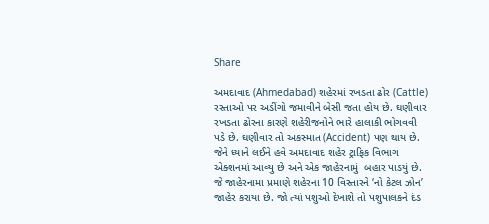Share

અમદાવાદ (Ahmedabad) શહેરમાં રખડતા ઢોર (Cattle) રસ્તાઓ પર અડીંગો જમાવીને બેસી જતા હોય છે. ઘણીવાર રખડતા ઢોરના કારણે શહેરીજનોને ભારે હાલાકી ભોગવવી પડે છે. ઘણીવાર તો અકસ્માત (Accident) પણ થાય છે. જેને ધ્યાને લઈને હવે અમદાવાદ શહેર ટ્રાફિક વિભાગ એક્શનમાં આવ્યુ છે અને એક જાહેરનામું  બહાર પાડયું છે. જે જાહેરનામા પ્રમાણે શહેરના 10 વિસ્તારને ‘નો કેટલ ઝોન’ જાહેર કરાયા છે. જો ત્યાં પશુઓ દેખાશે તો પશુપાલકને દંડ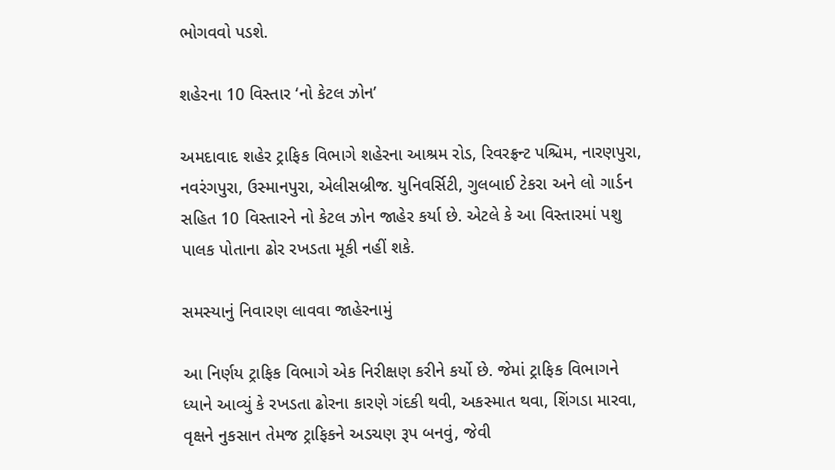ભોગવવો પડશે.

શહેરના 10 વિસ્તાર ‘નો કેટલ ઝોન’

અમદાવાદ શહેર ટ્રાફિક વિભાગે શહેરના આશ્રમ રોડ, રિવરફ્રન્ટ પશ્ચિમ, નારણપુરા, નવરંગપુરા, ઉસ્માનપુરા, એલીસબ્રીજ. યુનિવર્સિટી, ગુલબાઈ ટેકરા અને લો ગાર્ડન સહિત 10 વિસ્તારને નો કેટલ ઝોન જાહેર કર્યા છે. એટલે કે આ વિસ્તારમાં પશુ પાલક પોતાના ઢોર રખડતા મૂકી નહીં શકે.

સમસ્યાનું નિવારણ લાવવા જાહેરનામું

આ નિર્ણય ટ્રાફિક વિભાગે એક નિરીક્ષણ કરીને કર્યો છે. જેમાં ટ્રાફિક વિભાગને ધ્યાને આવ્યું કે રખડતા ઢોરના કારણે ગંદકી થવી, અકસ્માત થવા, શિંગડા મારવા, વૃક્ષને નુકસાન તેમજ ટ્રાફિકને અડચણ રૂપ બનવું, જેવી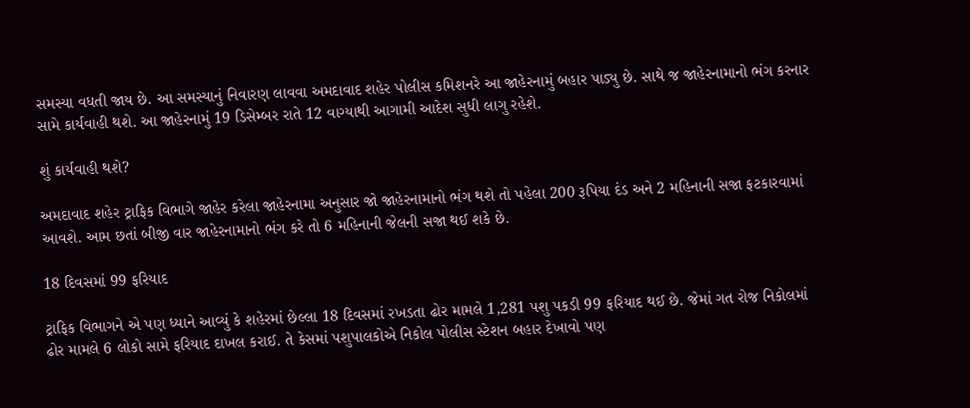સમસ્યા વધતી જાય છે. આ સમસ્યાનું નિવારણ લાવવા અમદાવાદ શહેર પોલીસ કમિશનરે આ જાહેરનામું બહાર પાડ્યુ છે. સાથે જ જાહેરનામાનો ભંગ કરનાર સામે કાર્યવાહી થશે. આ જાહેરનામું 19 ડિસેમ્બર રાતે 12 વાગ્યાથી આગામી આદેશ સુધી લાગુ રહેશે.

શું કાર્યવાહી થશે?

અમદાવાદ શહેર ટ્રાફિક વિભાગે જાહેર કરેલા જાહેરનામા અનુસાર જો જાહેરનામાનો ભંગ થશે તો પહેલા 200 રૂપિયા દંડ અને 2 મહિનાની સજા ફટકારવામાં આવશે. આમ છતાં બીજી વાર જાહેરનામાનો ભંગ કરે તો 6 મહિનાની જેલની સજા થઈ શકે છે.

18 દિવસમાં 99 ફરિયાદ

ટ્રાફિક વિભાગને એ પણ ધ્યાને આવ્યું કે શહેરમાં છેલ્લા 18 દિવસમાં રખડતા ઢોર મામલે 1,281 પશુ પકડી 99 ફરિયાદ થઈ છે. જેમાં ગત રોજ નિકોલમાં ઢોર મામલે 6 લોકો સામે ફરિયાદ દાખલ કરાઈ. તે કેસમાં પશુપાલકોએ નિકોલ પોલીસ સ્ટેશન બહાર દેખાવો પણ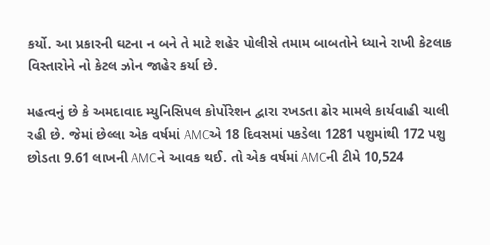કર્યો. આ પ્રકારની ઘટના ન બને તે માટે શહેર પોલીસે તમામ બાબતોને ધ્યાને રાખી કેટલાક વિસ્તારોને નો કેટલ ઝોન જાહેર કર્યા છે.

મહત્વનું છે કે અમદાવાદ મ્યુનિસિપલ કોર્પોરેશન દ્વારા રખડતા ઢોર મામલે કાર્યવાહી ચાલી રહી છે. જેમાં છેલ્લા એક વર્ષમાં AMCએ 18 દિવસમાં પકડેલા 1281 પશુમાંથી 172 પશુ છોડતા 9.61 લાખની AMCને આવક થઈ. તો એક વર્ષમાં AMCની ટીમે 10,524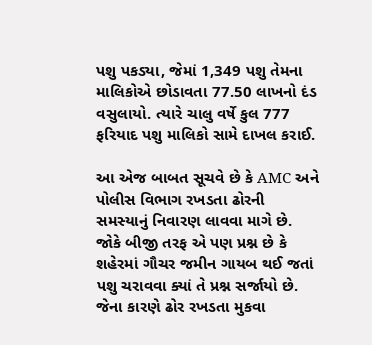પશુ પકડ્યા, જેમાં 1,349 પશુ તેમના માલિકોએ છોડાવતા 77.50 લાખનો દંડ વસુલાયો. ત્યારે ચાલુ વર્ષે કુલ 777 ફરિયાદ પશુ માલિકો સામે દાખલ કરાઈ.

આ એજ બાબત સૂચવે છે કે AMC અને પોલીસ વિભાગ રખડતા ઢોરની સમસ્યાનું નિવારણ લાવવા માગે છે. જોકે બીજી તરફ એ પણ પ્રશ્ન છે કે શહેરમાં ગૌચર જમીન ગાયબ થઈ જતાં પશુ ચરાવવા ક્યાં તે પ્રશ્ન સર્જાયો છે. જેના કારણે ઢોર રખડતા મુકવા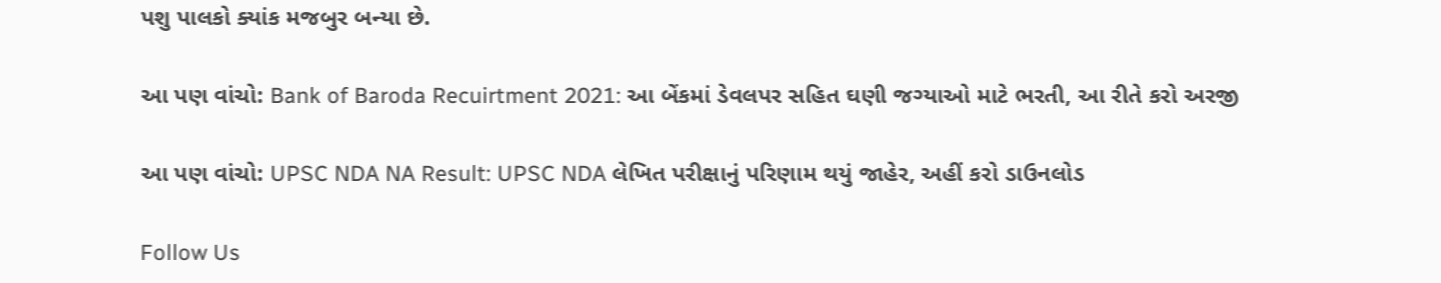પશુ પાલકો ક્યાંક મજબુર બન્યા છે.

આ પણ વાંચો: Bank of Baroda Recuirtment 2021: આ બેંકમાં ડેવલપર સહિત ઘણી જગ્યાઓ માટે ભરતી, આ રીતે કરો અરજી

આ પણ વાંચો: UPSC NDA NA Result: UPSC NDA લેખિત પરીક્ષાનું પરિણામ થયું જાહેર, અહીં કરો ડાઉનલોડ

Follow Us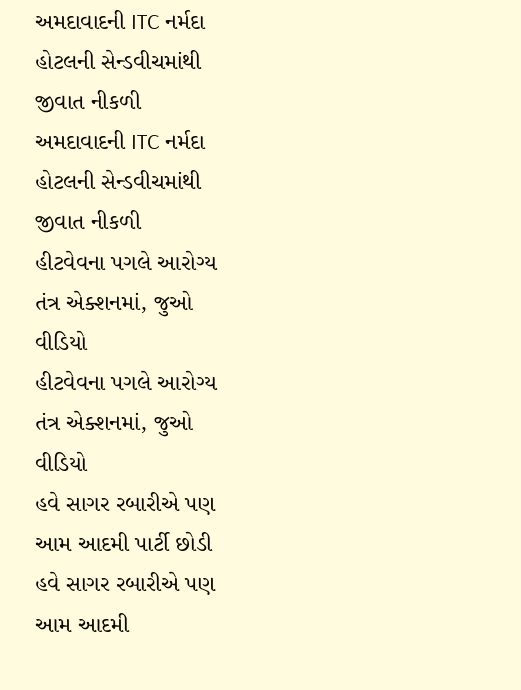અમદાવાદની ITC નર્મદા હોટલની સેન્ડવીચમાંથી જીવાત નીકળી
અમદાવાદની ITC નર્મદા હોટલની સેન્ડવીચમાંથી જીવાત નીકળી
હીટવેવના પગલે આરોગ્ય તંત્ર એક્શનમાં, જુઓ વીડિયો
હીટવેવના પગલે આરોગ્ય તંત્ર એક્શનમાં, જુઓ વીડિયો
હવે સાગર રબારીએ પણ આમ આદમી પાર્ટી છોડી
હવે સાગર રબારીએ પણ આમ આદમી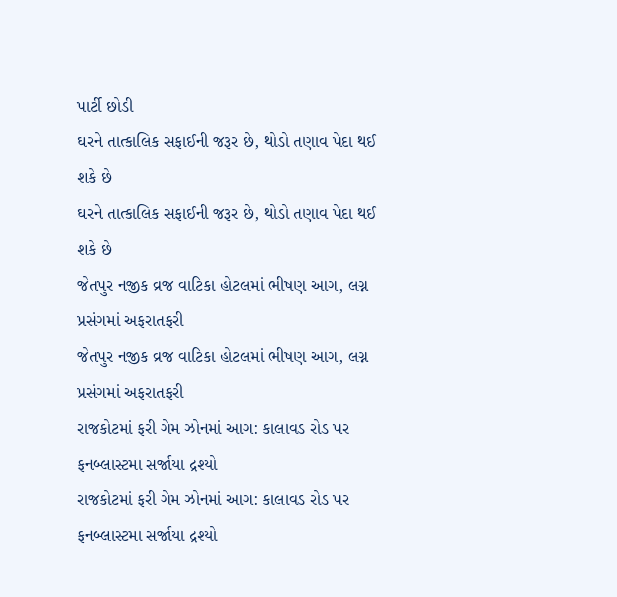પાર્ટી છોડી
ઘરને તાત્કાલિક સફાઈની જરૂર છે, થોડો તણાવ પેદા થઈ શકે છે
ઘરને તાત્કાલિક સફાઈની જરૂર છે, થોડો તણાવ પેદા થઈ શકે છે
જેતપુર નજીક વ્રજ વાટિકા હોટલમાં ભીષણ આગ, લગ્ન પ્રસંગમાં અફરાતફરી
જેતપુર નજીક વ્રજ વાટિકા હોટલમાં ભીષણ આગ, લગ્ન પ્રસંગમાં અફરાતફરી
રાજકોટમાં ફરી ગેમ ઝોનમાં આગ: કાલાવડ રોડ પર ફનબ્લાસ્ટમા સર્જાયા દ્રશ્યો
રાજકોટમાં ફરી ગેમ ઝોનમાં આગ: કાલાવડ રોડ પર ફનબ્લાસ્ટમા સર્જાયા દ્રશ્યો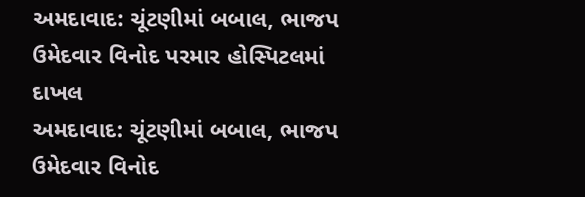અમદાવાદ: ચૂંટણીમાં બબાલ, ભાજપ ઉમેદવાર વિનોદ પરમાર હોસ્પિટલમાં દાખલ
અમદાવાદ: ચૂંટણીમાં બબાલ, ભાજપ ઉમેદવાર વિનોદ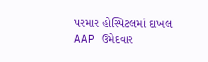પરમાર હોસ્પિટલમાં દાખલ
AAP ઉમેદવાર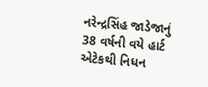નરેન્દ્રસિંહ જાડેજાનું 38 વર્ષની વયે હાર્ટ એટેકથી નિધન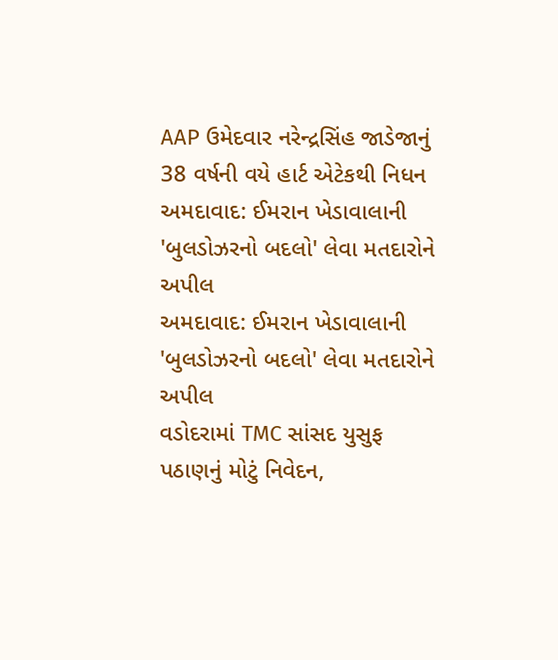AAP ઉમેદવાર નરેન્દ્રસિંહ જાડેજાનું 38 વર્ષની વયે હાર્ટ એટેકથી નિધન
અમદાવાદ: ઈમરાન ખેડાવાલાની 'બુલડોઝરનો બદલો' લેવા મતદારોને અપીલ
અમદાવાદ: ઈમરાન ખેડાવાલાની 'બુલડોઝરનો બદલો' લેવા મતદારોને અપીલ
વડોદરામાં TMC સાંસદ યુસુફ પઠાણનું મોટું નિવેદન,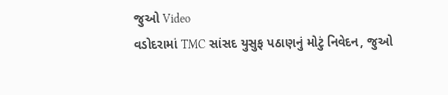જુઓ Video
વડોદરામાં TMC સાંસદ યુસુફ પઠાણનું મોટું નિવેદન, જુઓ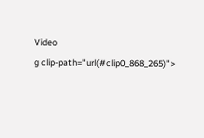Video
g clip-path="url(#clip0_868_265)">